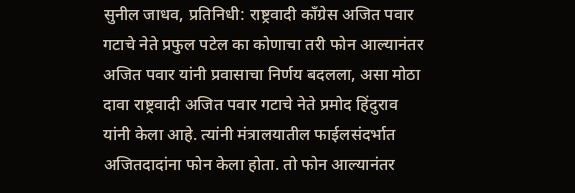सुनील जाधव, प्रतिनिधी: राष्ट्रवादी काँग्रेस अजित पवार गटाचे नेते प्रफुल पटेल का कोणाचा तरी फोन आल्यानंतर अजित पवार यांनी प्रवासाचा निर्णय बदलला, असा मोठा दावा राष्ट्रवादी अजित पवार गटाचे नेते प्रमोद हिंदुराव यांनी केला आहे. त्यांनी मंत्रालयातील फाईलसंदर्भात अजितदादांना फोन केला होता. तो फोन आल्यानंतर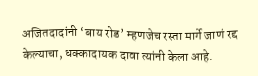अजितदादांनी ‘बाय रोड’ म्हणजेच रस्ता मार्गे जाणं रद्द केल्याचा, धक्कादायक दावा त्यांनी केला आहे.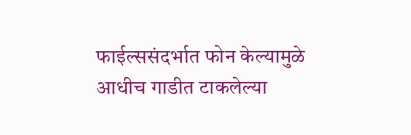फाईल्ससंदर्भात फोन केल्यामुळे आधीच गाडीत टाकलेल्या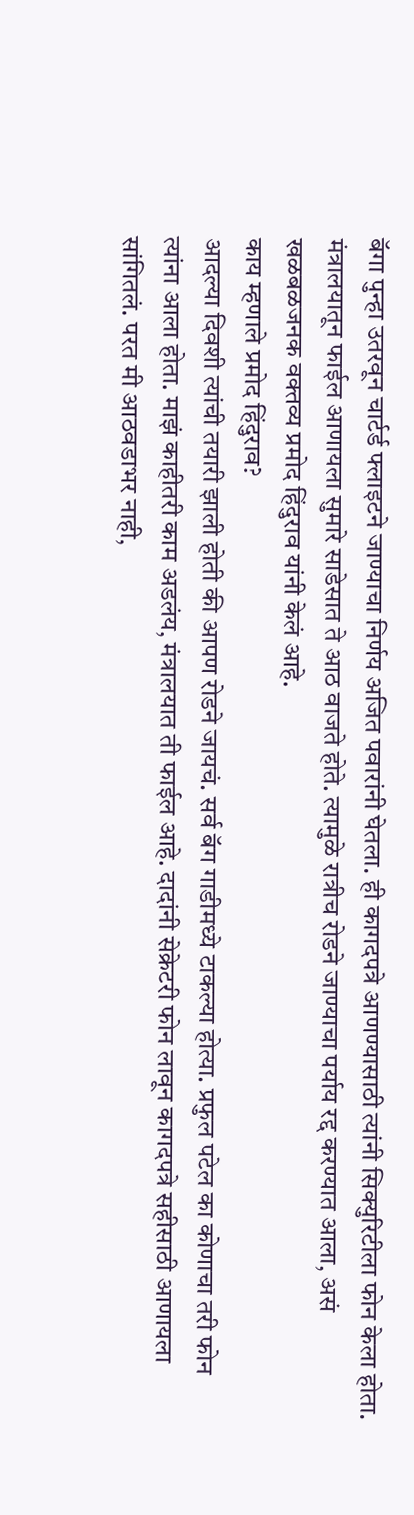बॅगा पुन्हा उतरवून चार्टर्ड फ्लाइटने जाण्याचा निर्णय अजित पवारांनी घेतला. ही कागदपत्रे आणण्यासाठी त्यांनी सिक्युरिटीला फोन केला होता. मंत्रालयातून फाईल आणायला सुमारे साडेसात ते आठ वाजते होते. त्यामुळे रात्रीच रोडने जाण्याचा पर्याय रद्द करण्यात आला, असं खळबळजनक वक्तव्य प्रमोद हिंदुराव यांनी केलं आहे.
काय म्हणाले प्रमोद हिंदुराव?
आदल्या दिवशी त्यांची तयारी झाली होती की आपण रोडने जायचं. सर्व बॅग गाडीमध्ये टाकल्या होत्या. प्रफुल पटेल का कोणाचा तरी फोन त्यांना आला होता. माझं काहीतरी काम अडलंय, मंत्रालयात ती फाईल आहे. दादांनी सेक्रेटरी फोन लावून कागदपत्रे सहीसाठी आणायला सांगितलं. परत मी आठवडाभर नाही,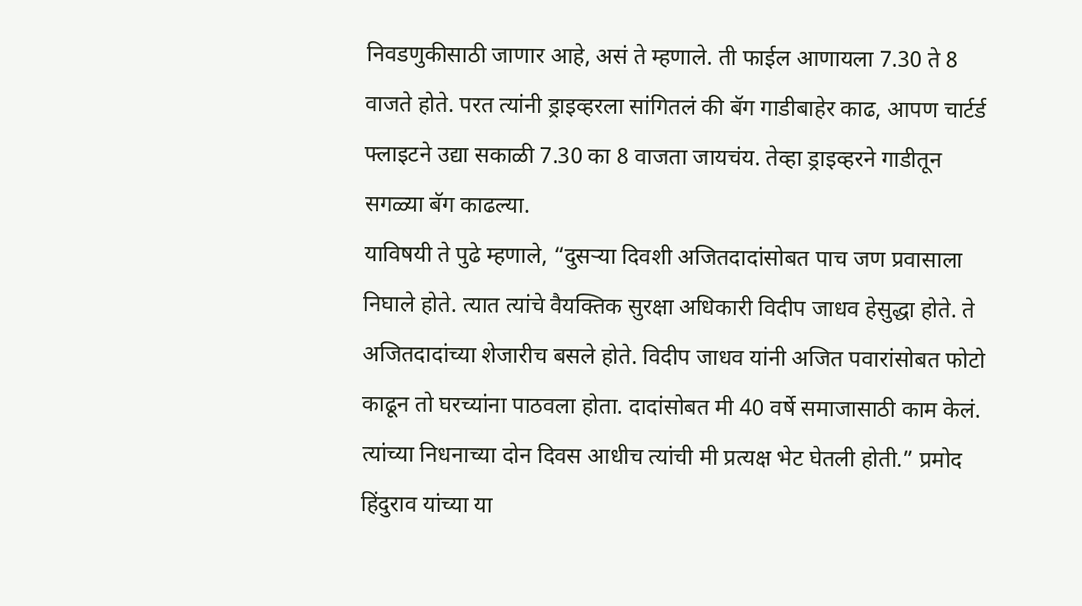निवडणुकीसाठी जाणार आहे, असं ते म्हणाले. ती फाईल आणायला 7.30 ते 8 वाजते होते. परत त्यांनी ड्राइव्हरला सांगितलं की बॅग गाडीबाहेर काढ, आपण चार्टर्ड फ्लाइटने उद्या सकाळी 7.30 का 8 वाजता जायचंय. तेव्हा ड्राइव्हरने गाडीतून सगळ्या बॅग काढल्या.
याविषयी ते पुढे म्हणाले, “दुसऱ्या दिवशी अजितदादांसोबत पाच जण प्रवासाला निघाले होते. त्यात त्यांचे वैयक्तिक सुरक्षा अधिकारी विदीप जाधव हेसुद्धा होते. ते अजितदादांच्या शेजारीच बसले होते. विदीप जाधव यांनी अजित पवारांसोबत फोटो काढून तो घरच्यांना पाठवला होता. दादांसोबत मी 40 वर्षे समाजासाठी काम केलं. त्यांच्या निधनाच्या दोन दिवस आधीच त्यांची मी प्रत्यक्ष भेट घेतली होती.” प्रमोद हिंदुराव यांच्या या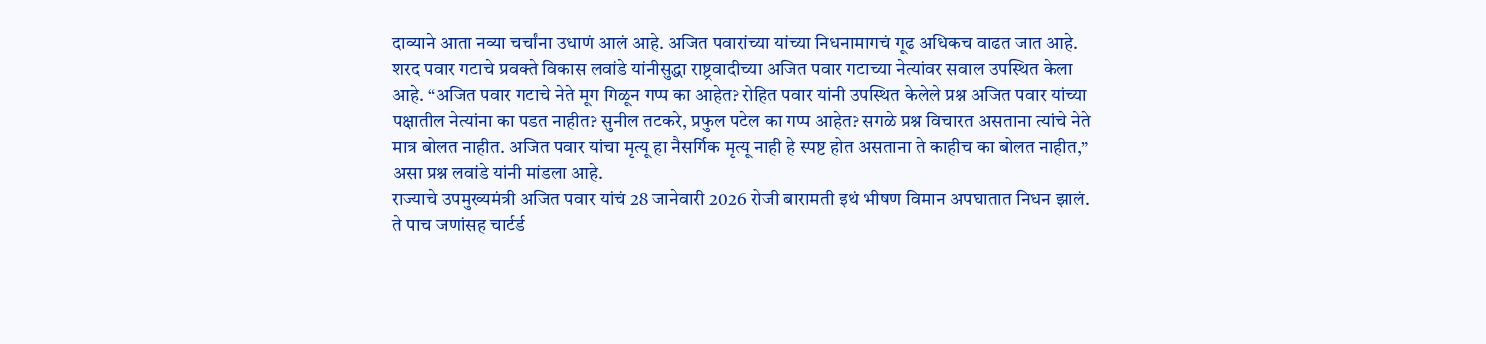दाव्याने आता नव्या चर्चांना उधाणं आलं आहे. अजित पवारांच्या यांच्या निधनामागचं गूढ अधिकच वाढत जात आहे.
शरद पवार गटाचे प्रवक्ते विकास लवांडे यांनीसुद्धा राष्ट्रवादीच्या अजित पवार गटाच्या नेत्यांवर सवाल उपस्थित केला आहे. “अजित पवार गटाचे नेते मूग गिळून गप्प का आहेत? रोहित पवार यांनी उपस्थित केलेले प्रश्न अजित पवार यांच्या पक्षातील नेत्यांना का पडत नाहीत? सुनील तटकरे, प्रफुल पटेल का गप्प आहेत? सगळे प्रश्न विचारत असताना त्यांचे नेते मात्र बोलत नाहीत. अजित पवार यांचा मृत्यू हा नैसर्गिक मृत्यू नाही हे स्पष्ट होत असताना ते काहीच का बोलत नाहीत,” असा प्रश्न लवांडे यांनी मांडला आहे.
राज्याचे उपमुख्यमंत्री अजित पवार यांचं 28 जानेवारी 2026 रोजी बारामती इथं भीषण विमान अपघातात निधन झालं. ते पाच जणांसह चार्टर्ड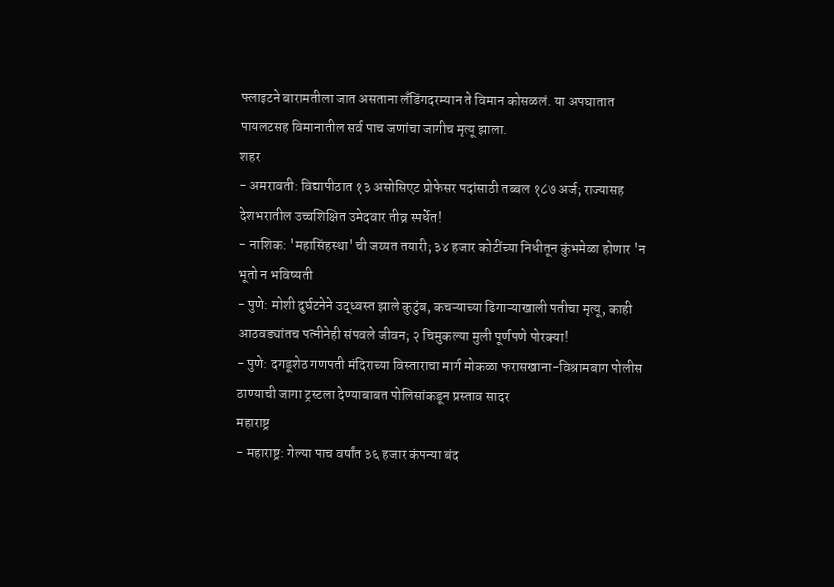फ्लाइटने बारामतीला जात असताना लँडिंगदरम्यान ते विमान कोसळलं. या अपघातात पायलटसह विमानातील सर्व पाच जणांचा जागीच मृत्यू झाला.
शहर
- अमरावती: विद्यापीठात १३ असोसिएट प्रोफेसर पदांसाठी तब्बल १८७ अर्ज; राज्यासह देशभरातील उच्चशिक्षित उमेदवार तीव्र स्पर्धेत!
- नाशिक: 'महासिंहस्था' ची जय्यत तयारी; ३४ हजार कोटींच्या निधीतून कुंभमेळा होणार 'न भूतो न भविष्यती
- पुणे: मोशी दुर्घटनेने उद्ध्वस्त झाले कुटुंब, कचऱ्याच्या ढिगाऱ्याखाली पतीचा मृत्यू, काही आठवड्यांतच पत्नीनेही संपवले जीवन; २ चिमुकल्या मुली पूर्णपणे पोरक्या!
- पुणे: दगडूशेठ गणपती मंदिराच्या विस्ताराचा मार्ग मोकळा फरासखाना-विश्रामबाग पोलीस ठाण्याची जागा ट्रस्टला देण्याबाबत पोलिसांकडून प्रस्ताव सादर
महाराष्ट्र
- महाराष्ट्र: गेल्या पाच वर्षांत ३६ हजार कंपन्या बंद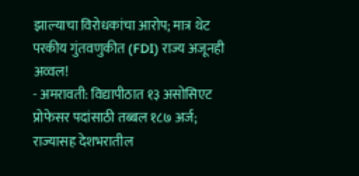झाल्याचा विरोधकांचा आरोप; मात्र थेट परकीय गुंतवणुकीत (FDI) राज्य अजूनही अव्वल!
- अमरावती: विद्यापीठात १३ असोसिएट प्रोफेसर पदांसाठी तब्बल १८७ अर्ज; राज्यासह देशभरातील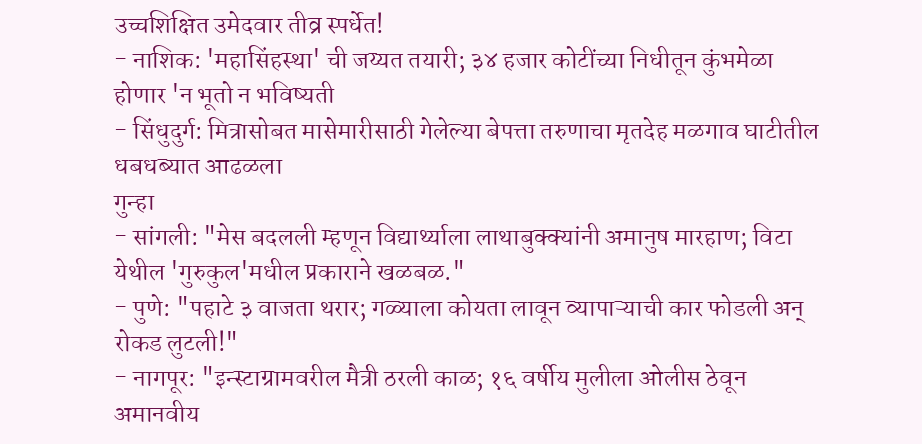उच्चशिक्षित उमेदवार तीव्र स्पर्धेत!
- नाशिक: 'महासिंहस्था' ची जय्यत तयारी; ३४ हजार कोटींच्या निधीतून कुंभमेळा होणार 'न भूतो न भविष्यती
- सिंधुदुर्ग: मित्रासोबत मासेमारीसाठी गेलेल्या बेपत्ता तरुणाचा मृतदेह मळगाव घाटीतील धबधब्यात आढळला
गुन्हा
- सांगली: "मेस बदलली म्हणून विद्यार्थ्याला लाथाबुक्क्यांनी अमानुष मारहाण; विटा येथील 'गुरुकुल'मधील प्रकाराने खळबळ."
- पुणे: "पहाटे ३ वाजता थरार; गळ्याला कोयता लावून व्यापाऱ्याची कार फोडली अन् रोकड लुटली!"
- नागपूर: "इन्स्टाग्रामवरील मैत्री ठरली काळ; १६ वर्षीय मुलीला ओलीस ठेवून अमानवीय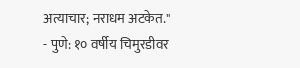अत्याचार; नराधम अटकेत."
- पुणे: १० वर्षीय चिमुरडीवर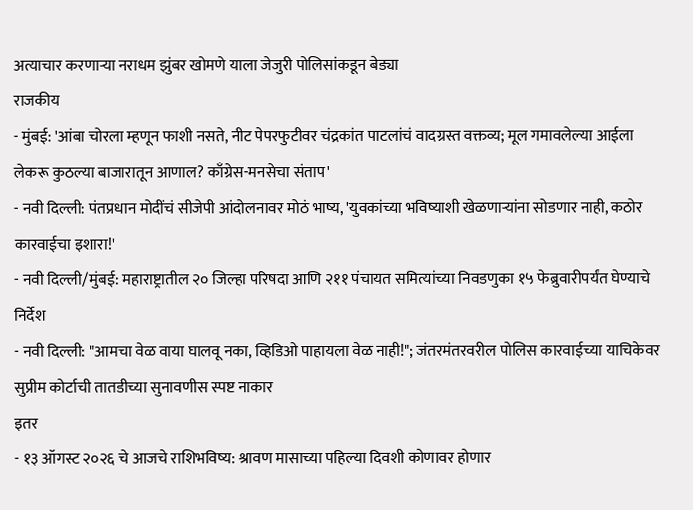अत्याचार करणाऱ्या नराधम झुंबर खोमणे याला जेजुरी पोलिसांकडून बेड्या
राजकीय
- मुंबई: 'आंबा चोरला म्हणून फाशी नसते, नीट पेपरफुटीवर चंद्रकांत पाटलांचं वादग्रस्त वक्तव्य; मूल गमावलेल्या आईला लेकरू कुठल्या बाजारातून आणाल? काँग्रेस-मनसेचा संताप'
- नवी दिल्ली: पंतप्रधान मोदींचं सीजेपी आंदोलनावर मोठं भाष्य, 'युवकांच्या भविष्याशी खेळणाऱ्यांना सोडणार नाही, कठोर कारवाईचा इशारा!'
- नवी दिल्ली/मुंबई: महाराष्ट्रातील २० जिल्हा परिषदा आणि २११ पंचायत समित्यांच्या निवडणुका १५ फेब्रुवारीपर्यंत घेण्याचे निर्देश
- नवी दिल्ली: "आमचा वेळ वाया घालवू नका, व्हिडिओ पाहायला वेळ नाही!"; जंतरमंतरवरील पोलिस कारवाईच्या याचिकेवर सुप्रीम कोर्टाची तातडीच्या सुनावणीस स्पष्ट नाकार
इतर
- १३ ऑगस्ट २०२६ चे आजचे राशिभविष्य: श्रावण मासाच्या पहिल्या दिवशी कोणावर होणार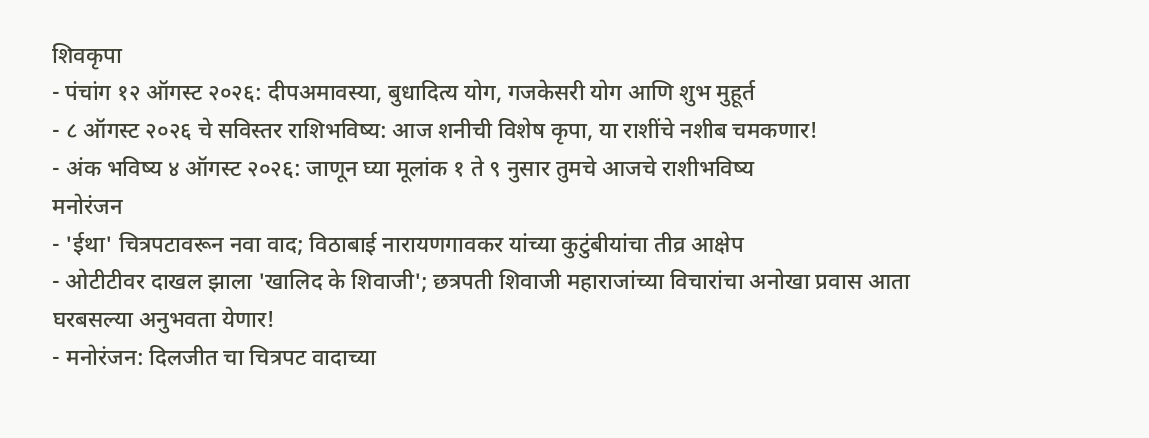शिवकृपा
- पंचांग १२ ऑगस्ट २०२६: दीपअमावस्या, बुधादित्य योग, गजकेसरी योग आणि शुभ मुहूर्त
- ८ ऑगस्ट २०२६ चे सविस्तर राशिभविष्य: आज शनीची विशेष कृपा, या राशींचे नशीब चमकणार!
- अंक भविष्य ४ ऑगस्ट २०२६: जाणून घ्या मूलांक १ ते ९ नुसार तुमचे आजचे राशीभविष्य
मनोरंजन
- 'ईथा' चित्रपटावरून नवा वाद; विठाबाई नारायणगावकर यांच्या कुटुंबीयांचा तीव्र आक्षेप
- ओटीटीवर दाखल झाला 'खालिद के शिवाजी'; छत्रपती शिवाजी महाराजांच्या विचारांचा अनोखा प्रवास आता घरबसल्या अनुभवता येणार!
- मनोरंजन: दिलजीत चा चित्रपट वादाच्या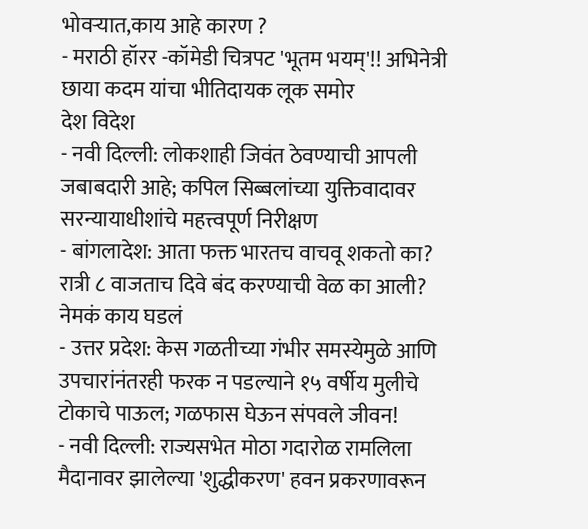भोवऱ्यात,काय आहे कारण ?
- मराठी हॉरर -कॉमेडी चित्रपट 'भूतम भयम्'!! अभिनेत्री छाया कदम यांचा भीतिदायक लूक समोर
देश विदेश
- नवी दिल्ली: लोकशाही जिवंत ठेवण्याची आपली जबाबदारी आहे; कपिल सिब्बलांच्या युक्तिवादावर सरन्यायाधीशांचे महत्त्वपूर्ण निरीक्षण
- बांगलादेश: आता फक्त भारतच वाचवू शकतो का? रात्री ८ वाजताच दिवे बंद करण्याची वेळ का आली? नेमकं काय घडलं
- उत्तर प्रदेश: केस गळतीच्या गंभीर समस्येमुळे आणि उपचारांनंतरही फरक न पडल्याने १५ वर्षीय मुलीचे टोकाचे पाऊल; गळफास घेऊन संपवले जीवन!
- नवी दिल्ली: राज्यसभेत मोठा गदारोळ रामलिला मैदानावर झालेल्या 'शुद्धीकरण' हवन प्रकरणावरून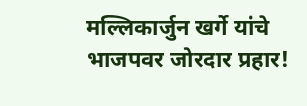मल्लिकार्जुन खर्गे यांचे भाजपवर जोरदार प्रहार!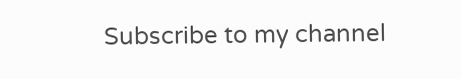Subscribe to my channel